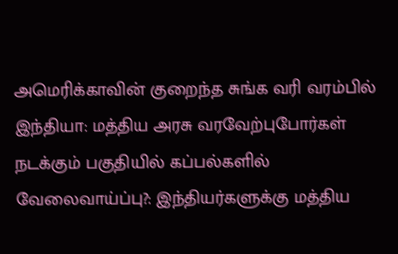அமெரிக்காவின் குறைந்த சுங்க வரி வரம்பில் இந்தியா: மத்திய அரசு வரவேற்புபோர்கள் நடக்கும் பகுதியில் கப்பல்களில் வேலைவாய்ப்பு?: இந்தியர்களுக்கு மத்திய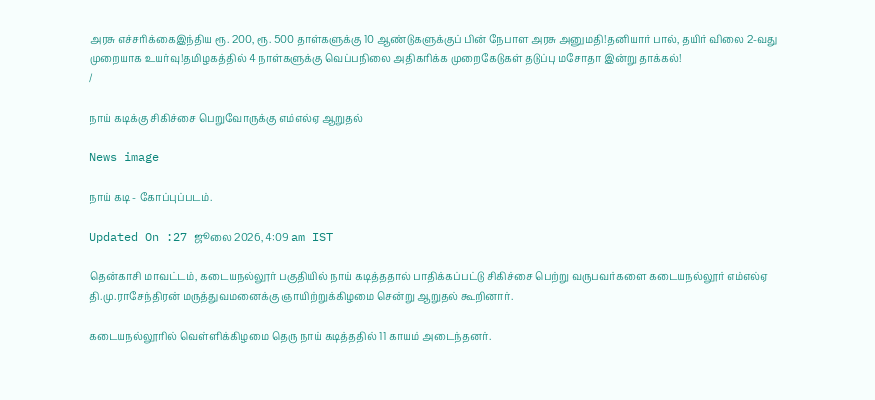அரசு எச்சரிக்கைஇந்திய ரூ. 200, ரூ. 500 தாள்களுக்கு 10 ஆண்டுகளுக்குப் பின் நேபாள அரசு அனுமதி!தனியார் பால், தயிர் விலை 2-வது முறையாக உயர்வு!தமிழகத்தில் 4 நாள்களுக்கு வெப்பநிலை அதிகரிக்க முறைகேடுகள் தடுப்பு மசோதா இன்று தாக்கல்!
/

நாய் கடிக்கு சிகிச்சை பெறுவோருக்கு எம்எல்ஏ ஆறுதல்

News image

நாய் கடி - கோப்புப்படம்.

Updated On :27 ஜூலை 2026, 4:09 am IST

தென்காசி மாவட்டம், கடையநல்லூர் பகுதியில் நாய் கடித்ததால் பாதிக்கப்பட்டு சிகிச்சை பெற்று வருபவர்களை கடையநல்லூர் எம்எல்ஏ தி.மு.ராசேந்திரன் மருத்துவமனைக்கு ஞாயிற்றுக்கிழமை சென்று ஆறுதல் கூறினார்.

கடையநல்லூரில் வெள்ளிக்கிழமை தெரு நாய் கடித்ததில் 11 காயம் அடைந்தனர்.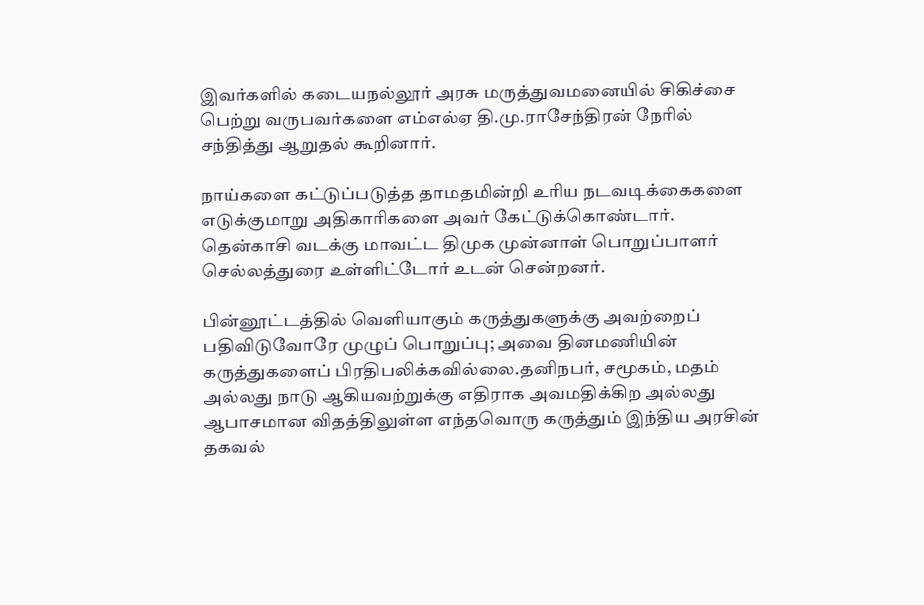இவர்களில் கடையநல்லூர் அரசு மருத்துவமனையில் சிகிச்சை பெற்று வருபவர்களை எம்எல்ஏ தி.மு.ராசேந்திரன் நேரில் சந்தித்து ஆறுதல் கூறினார்.

நாய்களை கட்டுப்படுத்த தாமதமின்றி உரிய நடவடிக்கைகளை எடுக்குமாறு அதிகாரிகளை அவர் கேட்டுக்கொண்டார். தென்காசி வடக்கு மாவட்ட திமுக முன்னாள் பொறுப்பாளர் செல்லத்துரை உள்ளிட்டோர் உடன் சென்றனர்.

பின்னூட்டத்தில் வெளியாகும் கருத்துகளுக்கு அவற்றைப் பதிவிடுவோரே முழுப் பொறுப்பு; அவை தினமணியின் கருத்துகளைப் பிரதிபலிக்கவில்லை.தனிநபர், சமூகம், மதம் அல்லது நாடு ஆகியவற்றுக்கு எதிராக அவமதிக்கிற அல்லது ஆபாசமான விதத்திலுள்ள எந்தவொரு கருத்தும் இந்திய அரசின் தகவல்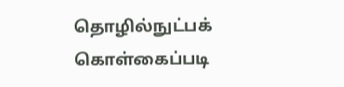தொழில்நுட்பக் கொள்கைப்படி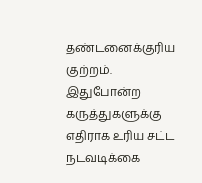தண்டனைக்குரிய குற்றம். இதுபோன்ற கருத்துகளுக்கு எதிராக உரிய சட்ட நடவடிக்கை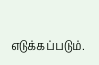எடுக்கப்படும்.